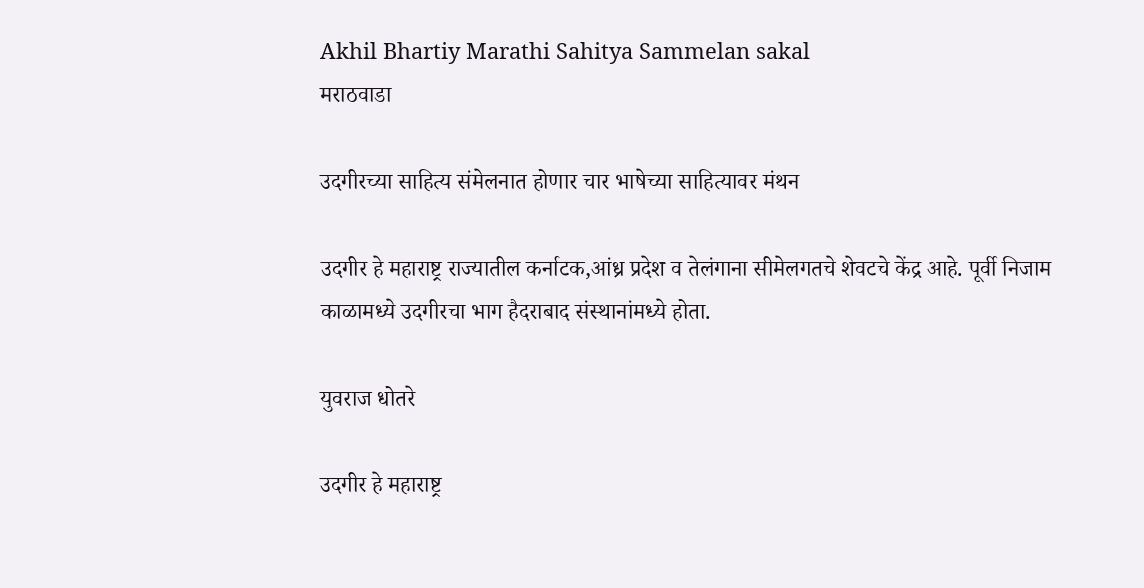Akhil Bhartiy Marathi Sahitya Sammelan sakal
मराठवाडा

उदगीरच्या साहित्य संमेलनात होणार चार भाषेच्या साहित्यावर मंथन

उदगीर हे महाराष्ट्र राज्यातील कर्नाटक,आंध्र प्रदेश व तेलंगाना सीमेलगतचे शेवटचे केंद्र आहे. पूर्वी निजाम काळामध्ये उदगीरचा भाग हैदराबाद संस्थानांमध्ये होता.

युवराज धोतरे

उदगीर हे महाराष्ट्र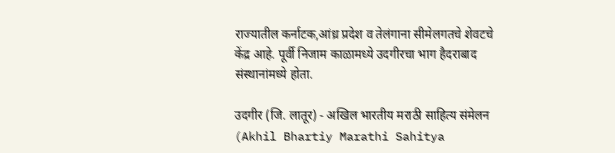राज्यातील कर्नाटक,आंध्र प्रदेश व तेलंगाना सीमेलगतचे शेवटचे केंद्र आहे. पूर्वी निजाम काळामध्ये उदगीरचा भाग हैदराबाद संस्थानांमध्ये होता.

उदगीर (जि. लातूर) - अखिल भारतीय मराठी साहित्य संमेलन (Akhil Bhartiy Marathi Sahitya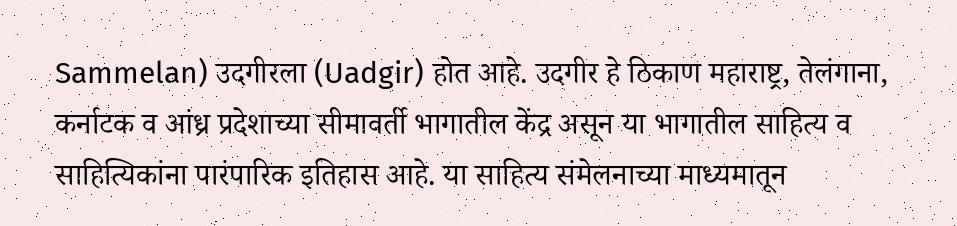Sammelan) उदगीरला (Uadgir) होत आहे. उदगीर हे ठिकाण महाराष्ट्र, तेलंगाना, कर्नाटक व आंध्र प्रदेशाच्या सीमावर्ती भागातील केंद्र असून या भागातील साहित्य व साहित्यिकांना पारंपारिक इतिहास आहे. या साहित्य संमेलनाच्या माध्यमातून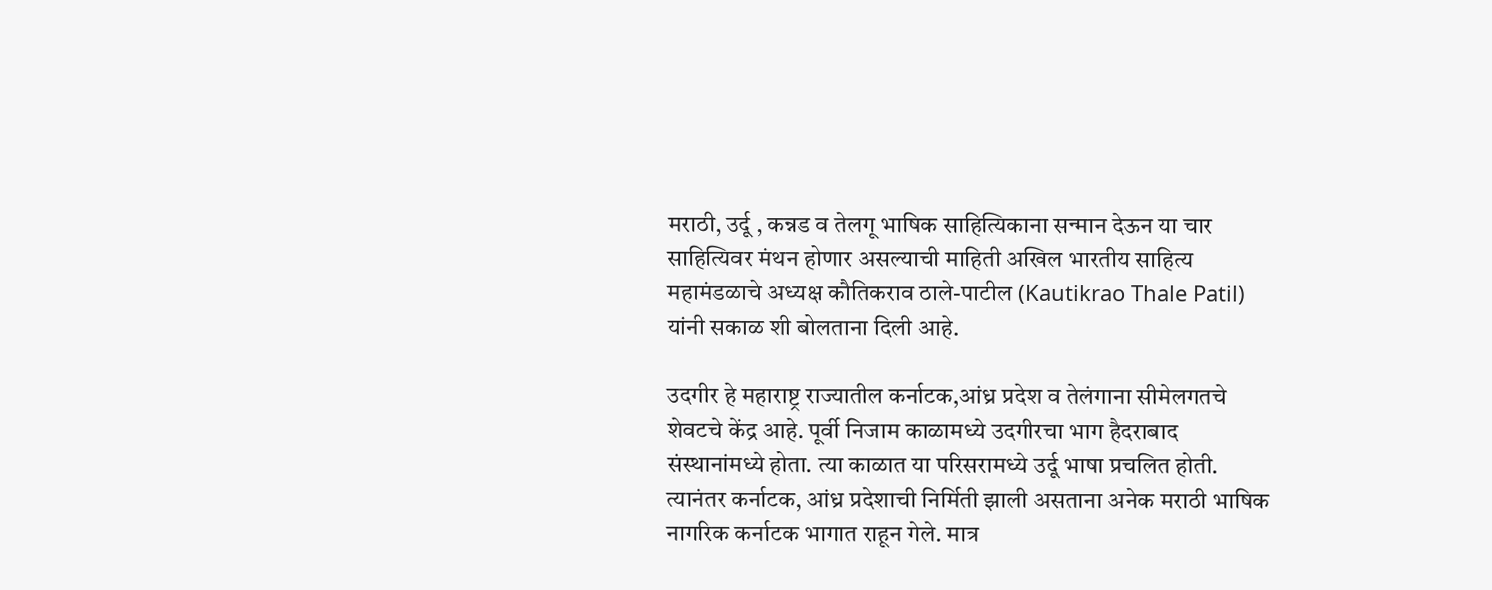मराठी, उर्दू , कन्नड व तेलगू भाषिक साहित्यिकाना सन्मान देऊन या चार साहित्यिवर मंथन होणार असल्याची माहिती अखिल भारतीय साहित्य महामंडळाचे अध्यक्ष कौतिकराव ठाले-पाटील (Kautikrao Thale Patil) यांनी सकाळ शी बोलताना दिली आहे.

उदगीर हे महाराष्ट्र राज्यातील कर्नाटक,आंध्र प्रदेश व तेलंगाना सीमेलगतचे शेवटचे केंद्र आहे. पूर्वी निजाम काळामध्ये उदगीरचा भाग हैदराबाद संस्थानांमध्ये होता. त्या काळात या परिसरामध्ये उर्दू भाषा प्रचलित होती. त्यानंतर कर्नाटक, आंध्र प्रदेशाची निर्मिती झाली असताना अनेक मराठी भाषिक नागरिक कर्नाटक भागात राहून गेले. मात्र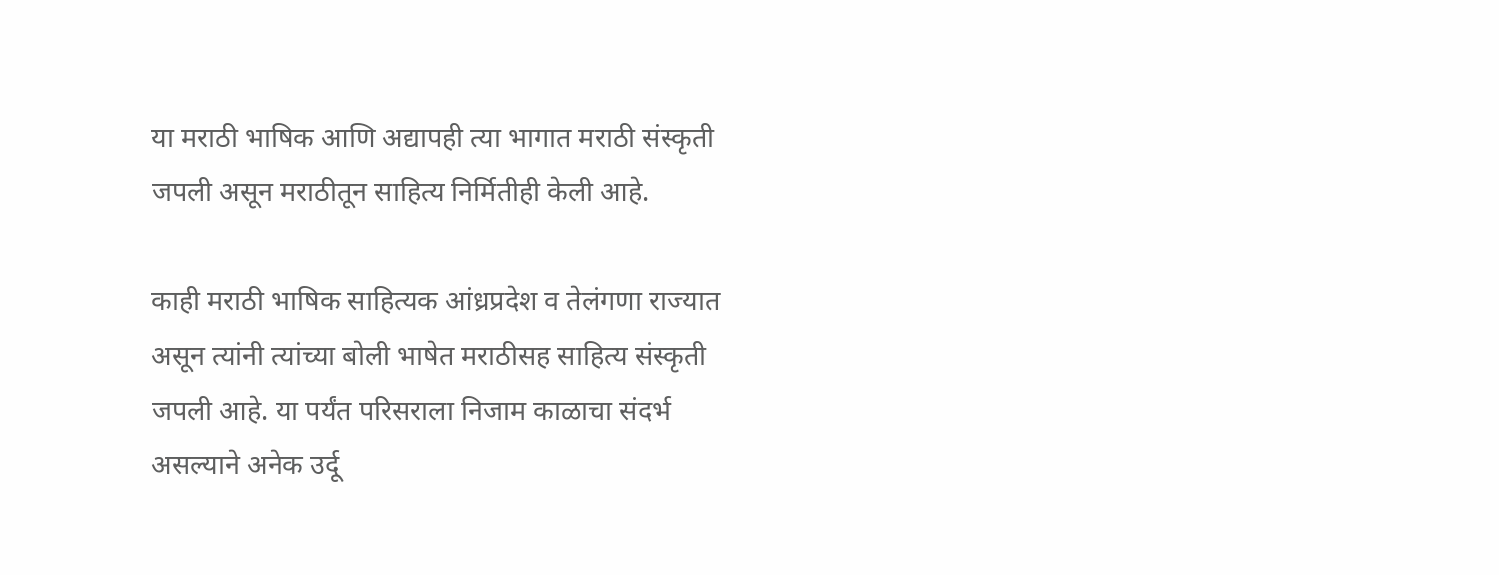या मराठी भाषिक आणि अद्यापही त्या भागात मराठी संस्कृती जपली असून मराठीतून साहित्य निर्मितीही केली आहे.

काही मराठी भाषिक साहित्यक आंध्रप्रदेश व तेलंगणा राज्यात असून त्यांनी त्यांच्या बोली भाषेत मराठीसह साहित्य संस्कृती जपली आहे. या पर्यंत परिसराला निजाम काळाचा संदर्भ असल्याने अनेक उर्दू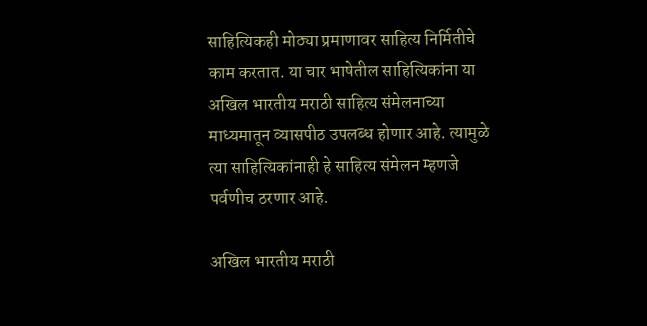साहित्यिकही मोठ्या प्रमाणावर साहित्य निर्मितीचे काम करतात. या चार भाषेतील साहित्यिकांना या अखिल भारतीय मराठी साहित्य संमेलनाच्या माध्यमातून व्यासपीठ उपलब्ध होणार आहे. त्यामुळे त्या साहित्यिकांनाही हे साहित्य संमेलन म्हणजे पर्वणीच ठरणार आहे.

अखिल भारतीय मराठी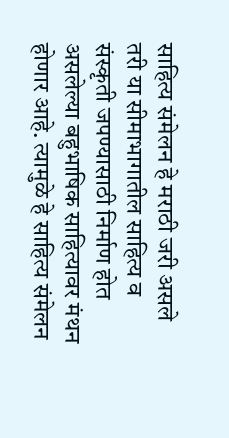साहित्य संमेलन हे मराठी जरी असले तरी या सीमाभागातील साहित्य व संस्कृती जपण्यासाठी निर्माण होत असलेल्या बहुभाषिक साहित्यावर मंथन होणार आहे. त्यामुळे हे साहित्य संमेलन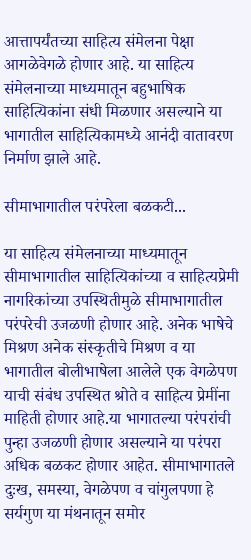आत्तापर्यंतच्या साहित्य संमेलना पेक्षा आगळेवेगळे होणार आहे. या साहित्य संमेलनाच्या माध्यमातून बहुभाषिक साहित्यिकांना संधी मिळणार असल्याने या भागातील साहित्यिकामध्ये आनंदी वातावरण निर्माण झाले आहे.

सीमाभागातील परंपरेला बळकटी...

या साहित्य संमेलनाच्या माध्यमातून सीमाभागातील साहित्यिकांच्या व साहित्यप्रेमी नागरिकांच्या उपस्थितीमुळे सीमाभागातील परंपरेची उजळणी होणार आहे. अनेक भाषेचे मिश्रण अनेक संस्कृतीचे मिश्रण व या भागातील बोलीभाषेला आलेले एक वेगळेपण याची संबंध उपस्थित श्रोते व साहित्य प्रेमींना माहिती होणार आहे.या भागातल्या परंपरांची पुन्हा उजळणी होणार असल्याने या परंपरा अधिक बळकट होणार आहेत. सीमाभागातले दुःख, समस्या, वेगळेपण व चांगुलपणा हे सर्यगुण या मंथनातून समोर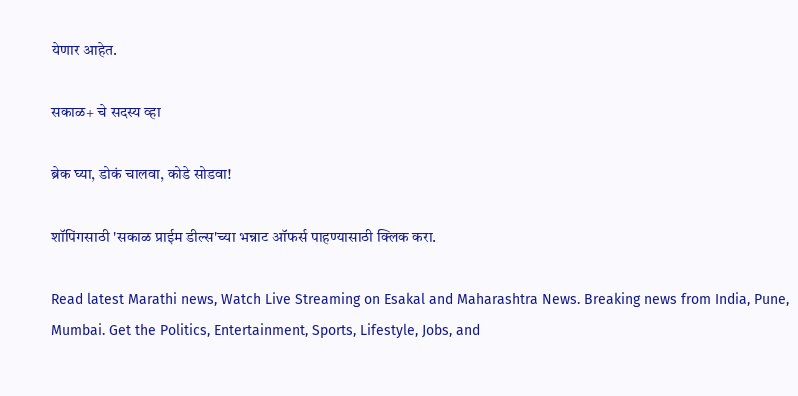येणार आहेत.

सकाळ+ चे सदस्य व्हा

ब्रेक घ्या, डोकं चालवा, कोडे सोडवा!

शॉपिंगसाठी 'सकाळ प्राईम डील्स'च्या भन्नाट ऑफर्स पाहण्यासाठी क्लिक करा.

Read latest Marathi news, Watch Live Streaming on Esakal and Maharashtra News. Breaking news from India, Pune, Mumbai. Get the Politics, Entertainment, Sports, Lifestyle, Jobs, and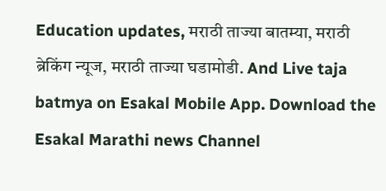Education updates, मराठी ताज्या बातम्या, मराठी ब्रेकिंग न्यूज, मराठी ताज्या घडामोडी. And Live taja batmya on Esakal Mobile App. Download the Esakal Marathi news Channel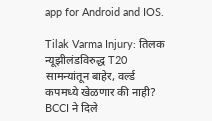app for Android and IOS.

Tilak Varma Injury: तिलक न्यूझीलंडविरुद्ध T20 सामन्यांतून बाहेर, वर्ल्ड कपमध्ये खेळणार की नाही? BCCI ने दिले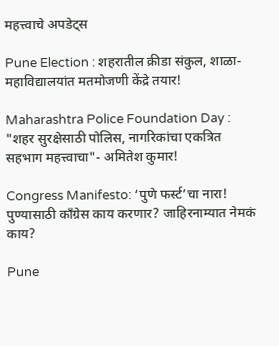महत्त्वाचे अपडेट्स

Pune Election : शहरातील क्रीडा संकुल, शाळा-महाविद्यालयांत मतमोजणी केंद्रे तयार!

Maharashtra Police Foundation Day : "शहर सुरक्षेसाठी पोलिस, नागरिकांचा एकत्रित सहभाग महत्त्वाचा"- अमितेश कुमार!

Congress Manifesto: ‘पुणे फर्स्ट’चा नारा! पुण्यासाठी काँग्रेस काय करणार? जाहिरनाम्यात नेमकं काय?

Pune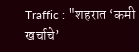Traffic : "शहरात ‘कमी खर्चाचे’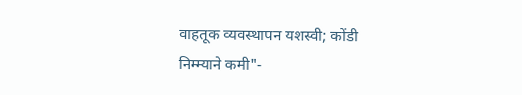वाहतूक व्यवस्थापन यशस्वी; कोंडी निम्म्याने कमी"-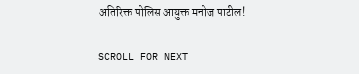अतिरिक्त पोलिस आयुक्त मनोज पाटील!

SCROLL FOR NEXT